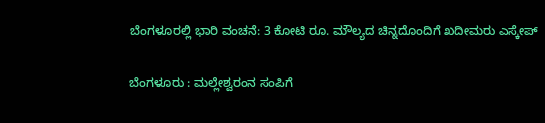ಬೆಂಗಳೂರಲ್ಲಿ ಭಾರಿ ವಂಚನೆ: 3 ಕೋಟಿ ರೂ. ಮೌಲ್ಯದ ಚಿನ್ನದೊಂದಿಗೆ ಖದೀಮರು ಎಸ್ಕೇಪ್

ಬೆಂಗಳೂರು : ಮಲ್ಲೇಶ್ವರಂನ ಸಂಪಿಗೆ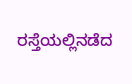ರಸ್ತೆಯಲ್ಲಿನಡೆದ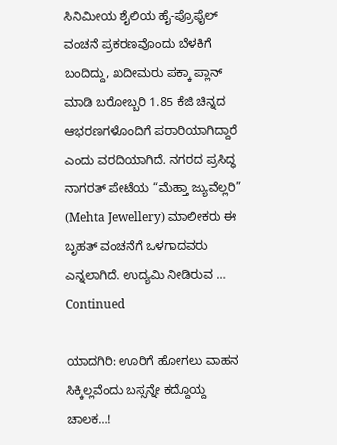ಸಿನಿಮೀಯ ಶೈಲಿಯ ಹೈ-ಪ್ರೊಫೈಲ್ ವಂಚನೆ ಪ್ರಕರಣವೊಂದು ಬೆಳಕಿಗೆ ಬಂದಿದ್ದು, ಖದೀಮರು ಪಕ್ಕಾ ಪ್ಲಾನ್ ಮಾಡಿ ಬರೋಬ್ಬರಿ 1.85 ಕೆಜಿ ಚಿನ್ನದ ಆಭರಣಗಳೊಂದಿಗೆ ಪರಾರಿಯಾಗಿದ್ದಾರೆ ಎಂದು ವರದಿಯಾಗಿದೆ. ನಗರದ ಪ್ರಸಿದ್ಧ ನಾಗರತ್‌ ಪೇಟೆಯ “ಮೆಹ್ತಾ ಜ್ಯುವೆಲ್ಲರಿ” (Mehta Jewellery) ಮಾಲೀಕರು ಈ ಬೃಹತ್ ವಂಚನೆಗೆ ಒಳಗಾದವರು ಎನ್ನಲಾಗಿದೆ. ಉದ್ಯಮಿ ನೀಡಿರುವ … Continued

ಯಾದಗಿರಿ: ಊರಿಗೆ ಹೋಗಲು ವಾಹನ ಸಿಕ್ಕಿಲ್ಲವೆಂದು ಬಸ್ಸನ್ನೇ ಕದ್ದೊಯ್ದ ಚಾಲಕ…!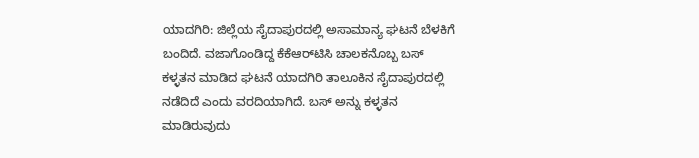ಯಾದಗಿರಿ: ಜಿಲ್ಲೆಯ ಸೈದಾಪುರದಲ್ಲಿ ಅಸಾಮಾನ್ಯ ಘಟನೆ ಬೆಳಕಿಗೆ ಬಂದಿದೆ. ವಜಾಗೊಂಡಿದ್ದ ಕೆಕೆಆರ್‌ಟಿಸಿ ಚಾಲಕನೊಬ್ಬ ಬಸ್‌ ಕಳ್ಳತನ ಮಾಡಿದ ಘಟನೆ ಯಾದಗಿರಿ ತಾಲೂಕಿನ ಸೈದಾಪುರದಲ್ಲಿ ನಡೆದಿದೆ ಎಂದು ವರದಿಯಾಗಿದೆ. ಬಸ್‌ ಅನ್ನು ಕಳ್ಳತನ ಮಾಡಿರುವುದು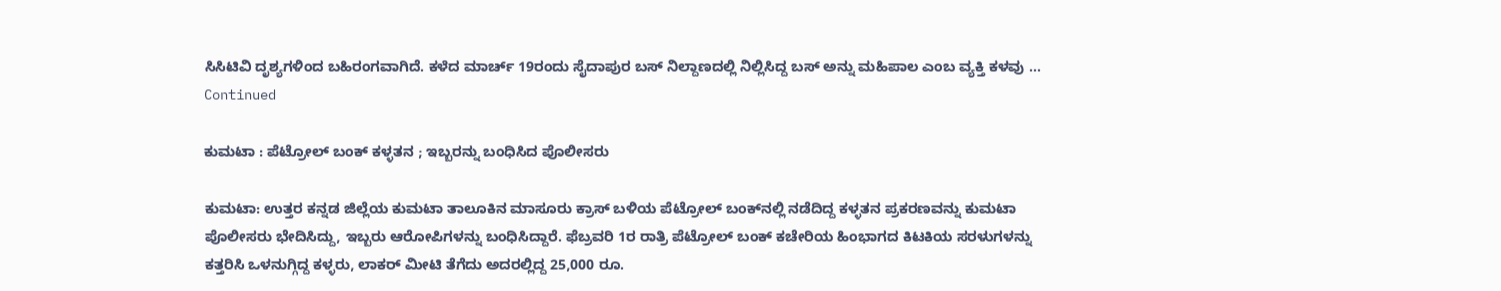ಸಿಸಿಟಿವಿ ದೃಶ್ಯಗಳಿಂದ ಬಹಿರಂಗವಾಗಿದೆ. ಕಳೆದ ಮಾರ್ಚ್ 19ರಂದು ಸೈದಾಪುರ ಬಸ್ ನಿಲ್ದಾಣದಲ್ಲಿ ನಿಲ್ಲಿಸಿದ್ದ ಬಸ್‌ ಅನ್ನು ಮಹಿಪಾಲ ಎಂಬ ವ್ಯಕ್ತಿ ಕಳವು … Continued

ಕುಮಟಾ : ಪೆಟ್ರೋಲ್ ಬಂಕ್ ಕಳ್ಳತನ ; ಇಬ್ಬರನ್ನು ಬಂಧಿಸಿದ ಪೊಲೀಸರು

ಕುಮಟಾ: ಉತ್ತರ ಕನ್ನಡ ಜಿಲ್ಲೆಯ ಕುಮಟಾ ತಾಲೂಕಿನ ಮಾಸೂರು ಕ್ರಾಸ್ ಬಳಿಯ ಪೆಟ್ರೋಲ್ ಬಂಕ್‌ನಲ್ಲಿ ನಡೆದಿದ್ದ ಕಳ್ಳತನ ಪ್ರಕರಣವನ್ನು ಕುಮಟಾ ಪೊಲೀಸರು ಭೇದಿಸಿದ್ದು, ಇಬ್ಬರು ಆರೋಪಿಗಳನ್ನು ಬಂಧಿಸಿದ್ದಾರೆ. ಫೆಬ್ರವರಿ 1ರ ರಾತ್ರಿ ಪೆಟ್ರೋಲ್ ಬಂಕ್ ಕಚೇರಿಯ ಹಿಂಭಾಗದ ಕಿಟಕಿಯ ಸರಳುಗಳನ್ನು ಕತ್ತರಿಸಿ ಒಳನುಗ್ಗಿದ್ದ ಕಳ್ಳರು, ಲಾಕರ್ ಮೀಟಿ ತೆಗೆದು ಅದರಲ್ಲಿದ್ದ 25,000 ರೂ.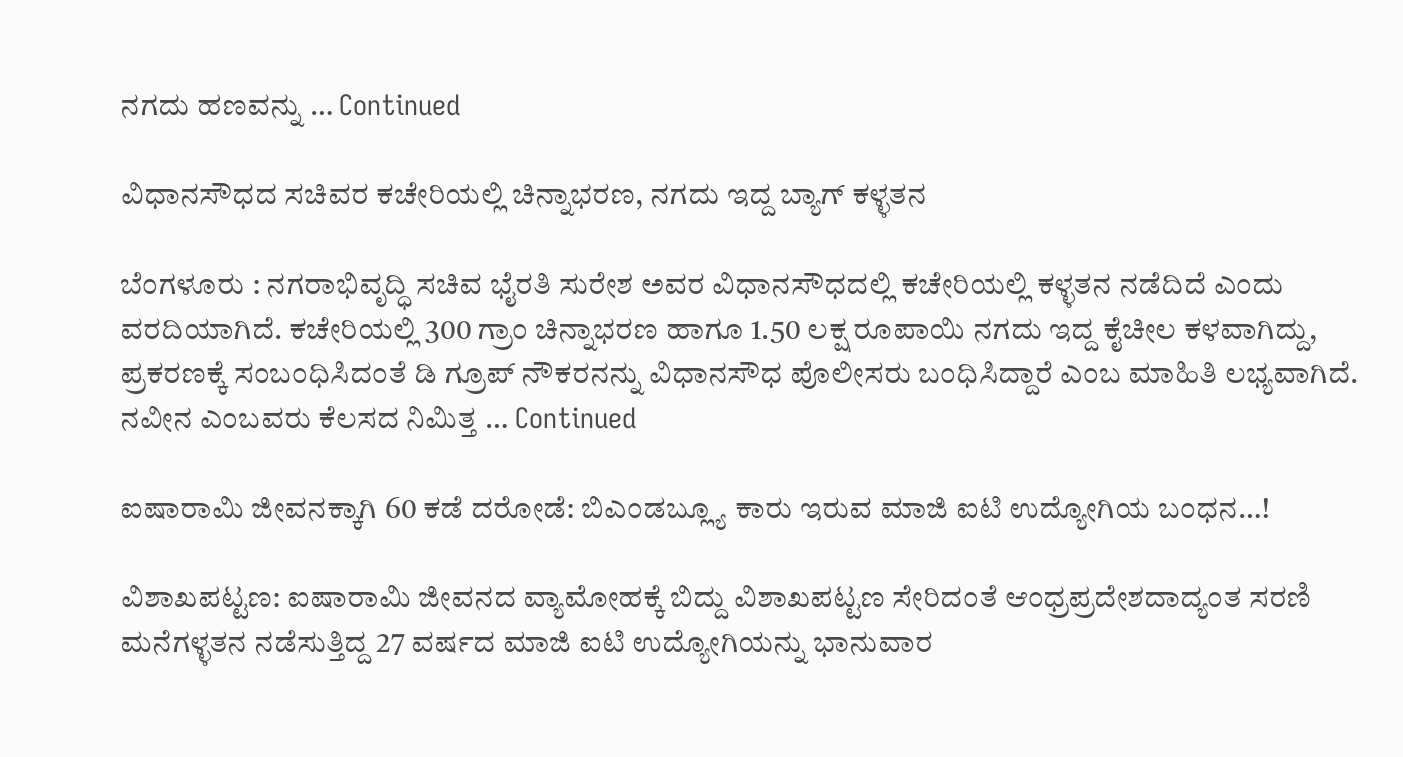ನಗದು ಹಣವನ್ನು … Continued

ವಿಧಾನಸೌಧದ ಸಚಿವರ ಕಚೇರಿಯಲ್ಲಿ ಚಿನ್ನಾಭರಣ, ನಗದು ಇದ್ದ ಬ್ಯಾಗ್ ಕಳ್ಳತನ

ಬೆಂಗಳೂರು : ನಗರಾಭಿವೃದ್ಧಿ ಸಚಿವ ಭೈರತಿ ಸುರೇಶ ಅವರ ವಿಧಾನಸೌಧದಲ್ಲಿ ಕಚೇರಿಯಲ್ಲಿ ಕಳ್ಳತನ ನಡೆದಿದೆ ಎಂದು ವರದಿಯಾಗಿದೆ. ಕಚೇರಿಯಲ್ಲಿ 300 ಗ್ರಾಂ ಚಿನ್ನಾಭರಣ ಹಾಗೂ 1.50 ಲಕ್ಷ ರೂಪಾಯಿ ನಗದು ಇದ್ದ ಕೈಚೀಲ ಕಳವಾಗಿದ್ದು, ಪ್ರಕರಣಕ್ಕೆ ಸಂಬಂಧಿಸಿದಂತೆ ಡಿ ಗ್ರೂಪ್ ನೌಕರನನ್ನು ವಿಧಾನಸೌಧ ಪೊಲೀಸರು ಬಂಧಿಸಿದ್ದಾರೆ ಎಂಬ ಮಾಹಿತಿ ಲಭ್ಯವಾಗಿದೆ. ನವೀನ ಎಂಬವರು ಕೆಲಸದ ನಿಮಿತ್ತ … Continued

ಐಷಾರಾಮಿ ಜೀವನಕ್ಕಾಗಿ 60 ಕಡೆ ದರೋಡೆ: ಬಿಎಂಡಬ್ಲ್ಯೂ ಕಾರು ಇರುವ ಮಾಜಿ ಐಟಿ ಉದ್ಯೋಗಿಯ ಬಂಧನ…!

ವಿಶಾಖಪಟ್ಟಣ: ಐಷಾರಾಮಿ ಜೀವನದ ವ್ಯಾಮೋಹಕ್ಕೆ ಬಿದ್ದು ವಿಶಾಖಪಟ್ಟಣ ಸೇರಿದಂತೆ ಆಂಧ್ರಪ್ರದೇಶದಾದ್ಯಂತ ಸರಣಿ ಮನೆಗಳ್ಳತನ ನಡೆಸುತ್ತಿದ್ದ 27 ವರ್ಷದ ಮಾಜಿ ಐಟಿ ಉದ್ಯೋಗಿಯನ್ನು ಭಾನುವಾರ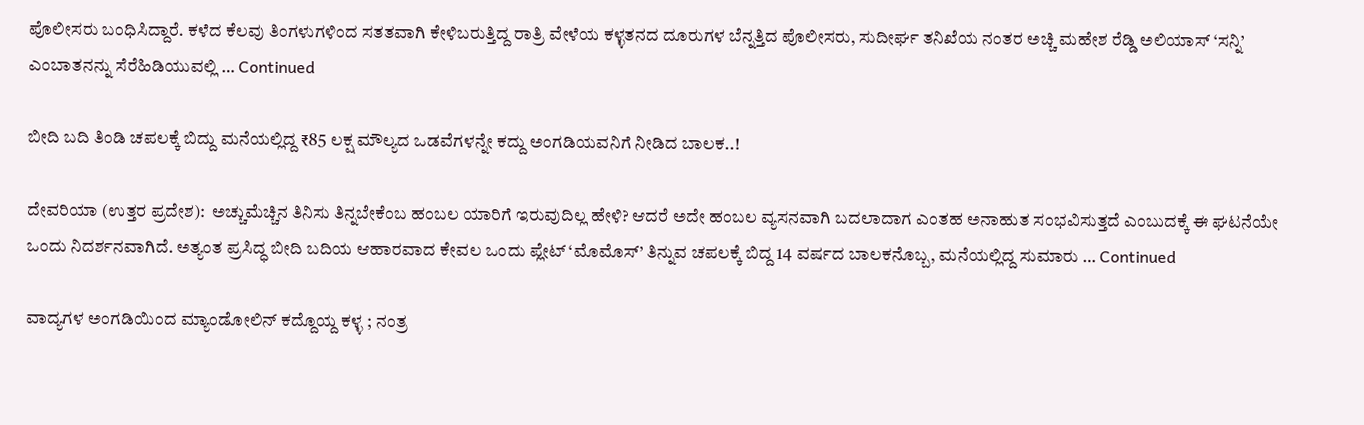ಪೊಲೀಸರು ಬಂಧಿಸಿದ್ದಾರೆ. ಕಳೆದ ಕೆಲವು ತಿಂಗಳುಗಳಿಂದ ಸತತವಾಗಿ ಕೇಳಿಬರುತ್ತಿದ್ದ ರಾತ್ರಿ ವೇಳೆಯ ಕಳ್ಳತನದ ದೂರುಗಳ ಬೆನ್ನತ್ತಿದ ಪೊಲೀಸರು, ಸುದೀರ್ಘ ತನಿಖೆಯ ನಂತರ ಅಚ್ಚಿ ಮಹೇಶ ರೆಡ್ಡಿ ಅಲಿಯಾಸ್ ‘ಸನ್ನಿ’ ಎಂಬಾತನನ್ನು ಸೆರೆಹಿಡಿಯುವಲ್ಲಿ … Continued

ಬೀದಿ ಬದಿ ತಿಂಡಿ ಚಪಲಕ್ಕೆ ಬಿದ್ದು ಮನೆಯಲ್ಲಿದ್ದ ₹85 ಲಕ್ಷ ಮೌಲ್ಯದ ಒಡವೆಗಳನ್ನೇ ಕದ್ದು ಅಂಗಡಿಯವನಿಗೆ ನೀಡಿದ ಬಾಲಕ..!

ದೇವರಿಯಾ (ಉತ್ತರ ಪ್ರದೇಶ):  ಅಚ್ಚುಮೆಚ್ಚಿನ ತಿನಿಸು ತಿನ್ನಬೇಕೆಂಬ ಹಂಬಲ ಯಾರಿಗೆ ಇರುವುದಿಲ್ಲ ಹೇಳಿ? ಆದರೆ ಅದೇ ಹಂಬಲ ವ್ಯಸನವಾಗಿ ಬದಲಾದಾಗ ಎಂತಹ ಅನಾಹುತ ಸಂಭವಿಸುತ್ತದೆ ಎಂಬುದಕ್ಕೆ ಈ ಘಟನೆಯೇ ಒಂದು ನಿದರ್ಶನವಾಗಿದೆ. ಅತ್ಯಂತ ಪ್ರಸಿದ್ಧ ಬೀದಿ ಬದಿಯ ಆಹಾರವಾದ ಕೇವಲ ಒಂದು ಪ್ಲೇಟ್ ‘ಮೊಮೊಸ್’ ತಿನ್ನುವ ಚಪಲಕ್ಕೆ ಬಿದ್ದ 14 ವರ್ಷದ ಬಾಲಕನೊಬ್ಬ, ಮನೆಯಲ್ಲಿದ್ದ ಸುಮಾರು … Continued

ವಾದ್ಯಗಳ ಅಂಗಡಿಯಿಂದ ಮ್ಯಾಂಡೋಲಿನ್ ಕದ್ದೊಯ್ದ ಕಳ್ಳ ; ನಂತ್ರ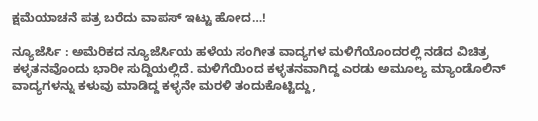ಕ್ಷಮೆಯಾಚನೆ ಪತ್ರ ಬರೆದು ವಾಪಸ್‌ ಇಟ್ಟು ಹೋದ…!

ನ್ಯೂಜೆರ್ಸಿ : ಅಮೆರಿಕದ ನ್ಯೂಜೆರ್ಸಿಯ ಹಳೆಯ ಸಂಗೀತ ವಾದ್ಯಗಳ ಮಳಿಗೆಯೊಂದರಲ್ಲಿ ನಡೆದ ವಿಚಿತ್ರ ಕಳ್ಳತನವೊಂದು ಭಾರೀ ಸುದ್ದಿಯಲ್ಲಿದೆ. ಮಳಿಗೆಯಿಂದ ಕಳ್ಳತನವಾಗಿದ್ದ ಎರಡು ಅಮೂಲ್ಯ ಮ್ಯಾಂಡೊಲಿನ್ ವಾದ್ಯಗಳನ್ನು ಕಳುವು ಮಾಡಿದ್ದ ಕಳ್ಳನೇ ಮರಳಿ ತಂದುಕೊಟ್ಟಿದ್ದು,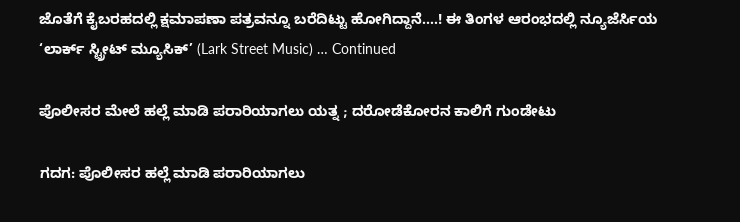ಜೊತೆಗೆ ಕೈಬರಹದಲ್ಲಿ ಕ್ಷಮಾಪಣಾ ಪತ್ರವನ್ನೂ ಬರೆದಿಟ್ಟು ಹೋಗಿದ್ದಾನೆ….! ಈ ತಿಂಗಳ ಆರಂಭದಲ್ಲಿ ನ್ಯೂಜೆರ್ಸಿಯ ‘ಲಾರ್ಕ್ ಸ್ಟ್ರೀಟ್ ಮ್ಯೂಸಿಕ್’ (Lark Street Music) … Continued

ಪೊಲೀಸರ ಮೇಲೆ ಹಲ್ಲೆ ಮಾಡಿ ಪರಾರಿಯಾಗಲು ಯತ್ನ ; ದರೋಡೆಕೋರನ ಕಾಲಿಗೆ ಗುಂಡೇಟು

ಗದಗ: ಪೊಲೀಸರ ಹಲ್ಲೆ ಮಾಡಿ ಪರಾರಿಯಾಗಲು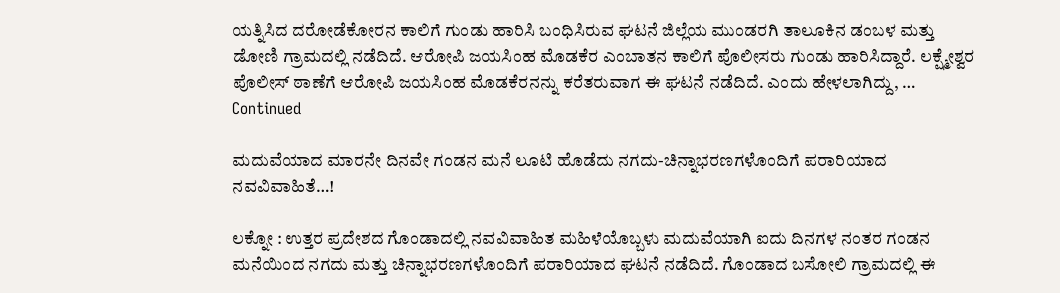ಯತ್ನಿಸಿದ ದರೋಡೆಕೋರನ ಕಾಲಿಗೆ ಗುಂಡು ಹಾರಿಸಿ ಬಂಧಿಸಿರುವ ಘಟನೆ ಜಿಲ್ಲೆಯ ಮುಂಡರಗಿ ತಾಲೂಕಿನ ಡಂಬಳ ಮತ್ತು ಡೋಣಿ ಗ್ರಾಮದಲ್ಲಿ ನಡೆದಿದೆ. ಆರೋಪಿ ಜಯಸಿಂಹ ಮೊಡಕೆರ ಎಂಬಾತನ ಕಾಲಿಗೆ ಪೊಲೀಸರು ಗುಂಡು ಹಾರಿಸಿದ್ದಾರೆ. ಲಕ್ಷ್ಮೇಶ್ವರ ಪೊಲೀಸ್ ಠಾಣೆಗೆ ಆರೋಪಿ ಜಯಸಿಂಹ ಮೊಡಕೆರನನ್ನು ಕರೆತರುವಾಗ ಈ ಘಟನೆ ನಡೆದಿದೆ. ಎಂದು ಹೇಳಲಾಗಿದ್ದು, … Continued

ಮದುವೆಯಾದ ಮಾರನೇ ದಿನವೇ ಗಂಡನ ಮನೆ ಲೂಟಿ ಹೊಡೆದು ನಗದು-ಚಿನ್ನಾಭರಣಗಳೊಂದಿಗೆ ಪರಾರಿಯಾದ ನವವಿವಾಹಿತೆ…!

ಲಕ್ನೋ : ಉತ್ತರ ಪ್ರದೇಶದ ಗೊಂಡಾದಲ್ಲಿ ನವವಿವಾಹಿತ ಮಹಿಳೆಯೊಬ್ಬಳು ಮದುವೆಯಾಗಿ ಐದು ದಿನಗಳ ನಂತರ ಗಂಡನ ಮನೆಯಿಂದ ನಗದು ಮತ್ತು ಚಿನ್ನಾಭರಣಗಳೊಂದಿಗೆ ಪರಾರಿಯಾದ ಘಟನೆ ನಡೆದಿದೆ. ಗೊಂಡಾದ ಬಸೋಲಿ ಗ್ರಾಮದಲ್ಲಿ ಈ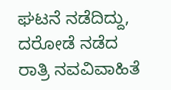ಘಟನೆ ನಡೆದಿದ್ದು, ದರೋಡೆ ನಡೆದ ರಾತ್ರಿ ನವವಿವಾಹಿತೆ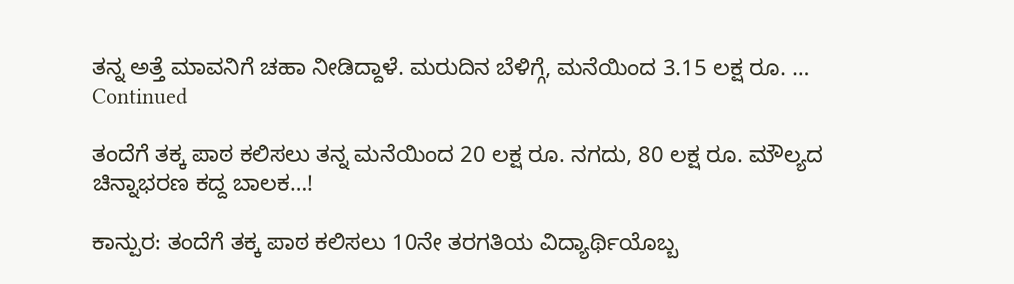ತನ್ನ ಅತ್ತೆ ಮಾವನಿಗೆ ಚಹಾ ನೀಡಿದ್ದಾಳೆ. ಮರುದಿನ ಬೆಳಿಗ್ಗೆ, ಮನೆಯಿಂದ 3.15 ಲಕ್ಷ ರೂ. … Continued

ತಂದೆಗೆ ತಕ್ಕ ಪಾಠ ಕಲಿಸಲು ತನ್ನ ಮನೆಯಿಂದ 20 ಲಕ್ಷ ರೂ. ನಗದು, 80 ಲಕ್ಷ ರೂ. ಮೌಲ್ಯದ ಚಿನ್ನಾಭರಣ ಕದ್ದ ಬಾಲಕ…!

ಕಾನ್ಪುರ: ತಂದೆಗೆ ತಕ್ಕ ಪಾಠ ಕಲಿಸಲು 10ನೇ ತರಗತಿಯ ವಿದ್ಯಾರ್ಥಿಯೊಬ್ಬ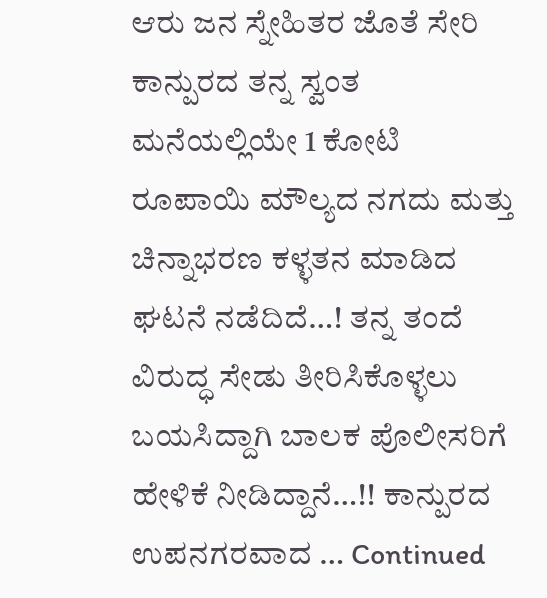ಆರು ಜನ ಸ್ನೇಹಿತರ ಜೊತೆ ಸೇರಿ ಕಾನ್ಪುರದ ತನ್ನ ಸ್ವಂತ ಮನೆಯಲ್ಲಿಯೇ 1 ಕೋಟಿ ರೂಪಾಯಿ ಮೌಲ್ಯದ ನಗದು ಮತ್ತು ಚಿನ್ನಾಭರಣ ಕಳ್ಳತನ ಮಾಡಿದ ಘಟನೆ ನಡೆದಿದೆ…! ತನ್ನ ತಂದೆ ವಿರುದ್ಧ ಸೇಡು ತೀರಿಸಿಕೊಳ್ಳಲು ಬಯಸಿದ್ದಾಗಿ ಬಾಲಕ ಪೊಲೀಸರಿಗೆ ಹೇಳಿಕೆ ನೀಡಿದ್ದಾನೆ…!! ಕಾನ್ಪುರದ ಉಪನಗರವಾದ … Continued